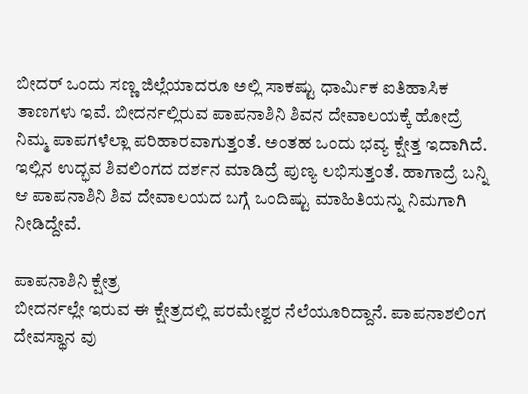ಬೀದರ್ ಒಂದು ಸಣ್ಣ ಜಿಲ್ಲೆಯಾದರೂ ಅಲ್ಲಿ ಸಾಕಷ್ಟು ಧಾರ್ಮಿಕ ಐತಿಹಾಸಿಕ ತಾಣಗಳು ಇವೆ. ಬೀದರ್ನಲ್ಲಿರುವ ಪಾಪನಾಶಿನಿ ಶಿವನ ದೇವಾಲಯಕ್ಕೆ ಹೋದ್ರೆ ನಿಮ್ಮ ಪಾಪಗಳೆಲ್ಲಾ ಪರಿಹಾರವಾಗುತ್ತಂತೆ. ಅಂತಹ ಒಂದು ಭವ್ಯ ಕ್ಷೇತ್ತ ಇದಾಗಿದೆ. ಇಲ್ಲಿನ ಉದ್ಭವ ಶಿವಲಿಂಗದ ದರ್ಶನ ಮಾಡಿದ್ರೆ ಪುಣ್ಯ ಲಭಿಸುತ್ತಂತೆ. ಹಾಗಾದ್ರೆ ಬನ್ನಿ ಆ ಪಾಪನಾಶಿನಿ ಶಿವ ದೇವಾಲಯದ ಬಗ್ಗೆ ಒಂದಿಷ್ಟು ಮಾಹಿತಿಯನ್ನು ನಿಮಗಾಗಿ ನೀಡಿದ್ದೇವೆ.

ಪಾಪನಾಶಿನಿ ಕ್ಷೇತ್ರ
ಬೀದರ್ನಲ್ಲೇ ಇರುವ ಈ ಕ್ಷೇತ್ರದಲ್ಲಿ ಪರಮೇಶ್ವರ ನೆಲೆಯೂರಿದ್ದಾನೆ. ಪಾಪನಾಶಲಿಂಗ ದೇವಸ್ಥಾನ ವು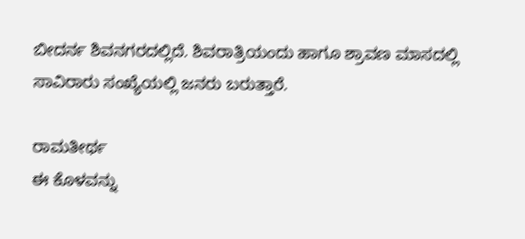ಬೀದರ್ನ ಶಿವನಗರದಲ್ಲಿದೆ. ಶಿವರಾತ್ರಿಯಂದು ಹಾಗೂ ಶ್ರಾವಣ ಮಾಸದಲ್ಲಿ ಸಾವಿರಾರು ಸಂಖ್ಯೆಯಲ್ಲಿ ಜನರು ಬರುತ್ತಾರೆ.

ರಾಮತೀರ್ಥ
ಈ ಕೊಳವನ್ನು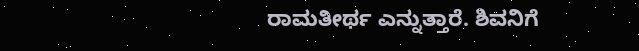ರಾಮತೀರ್ಥ ಎನ್ನುತ್ತಾರೆ. ಶಿವನಿಗೆ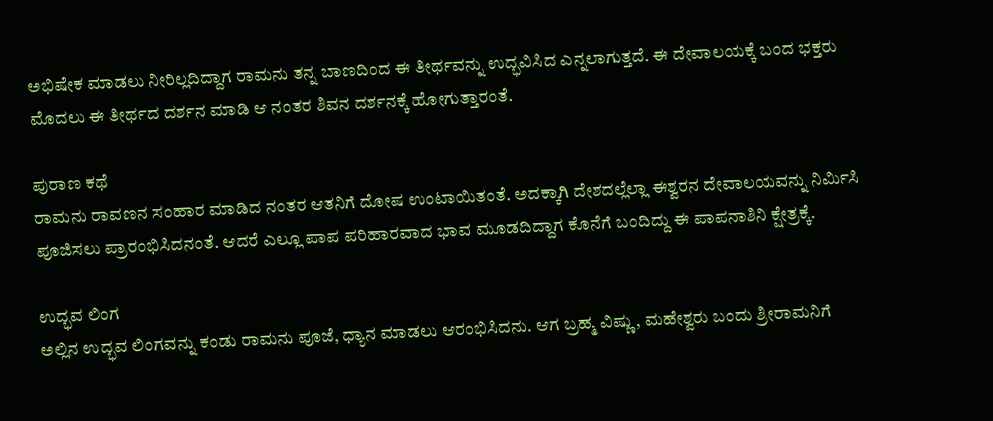ಅಭಿಷೇಕ ಮಾಡಲು ನೀರಿಲ್ಲದಿದ್ದಾಗ ರಾಮನು ತನ್ನ ಬಾಣದಿಂದ ಈ ತೀರ್ಥವನ್ನು ಉದ್ಭವಿಸಿದ ಎನ್ನಲಾಗುತ್ತದೆ. ಈ ದೇವಾಲಯಕ್ಕೆ ಬಂದ ಭಕ್ತರು ಮೊದಲು ಈ ತೀರ್ಥದ ದರ್ಶನ ಮಾಡಿ ಆ ನಂತರ ಶಿವನ ದರ್ಶನಕ್ಕೆ ಹೋಗುತ್ತಾರಂತೆ.

ಪುರಾಣ ಕಥೆ
ರಾಮನು ರಾವಣನ ಸಂಹಾರ ಮಾಡಿದ ನಂತರ ಆತನಿಗೆ ದೋಷ ಉಂಟಾಯಿತಂತೆ. ಅದಕ್ಕಾಗಿ ದೇಶದಲ್ಲೆಲ್ಲಾ ಈಶ್ವರನ ದೇವಾಲಯವನ್ನು ನಿರ್ಮಿಸಿ ಪೂಜಿಸಲು ಪ್ರಾರಂಭಿಸಿದನಂತೆ. ಆದರೆ ಎಲ್ಲೂ ಪಾಪ ಪರಿಹಾರವಾದ ಭಾವ ಮೂಡದಿದ್ದಾಗ ಕೊನೆಗೆ ಬಂದಿದ್ದು ಈ ಪಾಪನಾಶಿನಿ ಕ್ಷೇತ್ರಕ್ಕೆ.

ಉದ್ಭವ ಲಿಂಗ
ಅಲ್ಲಿನ ಉದ್ಭವ ಲಿಂಗವನ್ನು ಕಂಡು ರಾಮನು ಪೂಜೆ, ಧ್ಯಾನ ಮಾಡಲು ಆರಂಭಿಸಿದನು. ಆಗ ಬ್ರಹ್ಮ ವಿಷ್ಣು, ಮಹೇಶ್ವರು ಬಂದು ಶ್ರೀರಾಮನಿಗೆ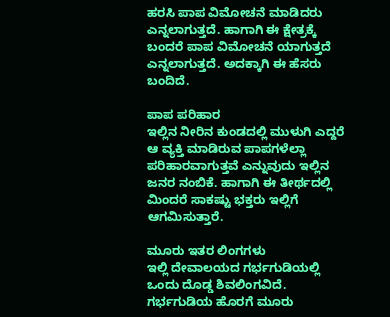ಹರಸಿ ಪಾಪ ವಿಮೋಚನೆ ಮಾಡಿದರು ಎನ್ನಲಾಗುತ್ತದೆ. ಹಾಗಾಗಿ ಈ ಕ್ಷೇತ್ರಕ್ಕೆ ಬಂದರೆ ಪಾಪ ವಿಮೋಚನೆ ಯಾಗುತ್ತದೆ ಎನ್ನಲಾಗುತ್ತದೆ. ಅದಕ್ಕಾಗಿ ಈ ಹೆಸರು ಬಂದಿದೆ.

ಪಾಪ ಪರಿಹಾರ
ಇಲ್ಲಿನ ನೀರಿನ ಕುಂಡದಲ್ಲಿ ಮುಳುಗಿ ಎದ್ದರೆ ಆ ವ್ಯಕ್ತಿ ಮಾಡಿರುವ ಪಾಪಗಳೆಲ್ಲಾ ಪರಿಹಾರವಾಗುತ್ತವೆ ಎನ್ನುವುದು ಇಲ್ಲಿನ ಜನರ ನಂಬಿಕೆ. ಹಾಗಾಗಿ ಈ ತೀರ್ಥದಲ್ಲಿ ಮಿಂದರೆ ಸಾಕಷ್ಟು ಭಕ್ತರು ಇಲ್ಲಿಗೆ ಆಗಮಿಸುತ್ತಾರೆ.

ಮೂರು ಇತರ ಲಿಂಗಗಳು
ಇಲ್ಲಿ ದೇವಾಲಯದ ಗರ್ಭಗುಡಿಯಲ್ಲಿ ಒಂದು ದೊಡ್ಡ ಶಿವಲಿಂಗವಿದೆ. ಗರ್ಭಗುಡಿಯ ಹೊರಗೆ ಮೂರು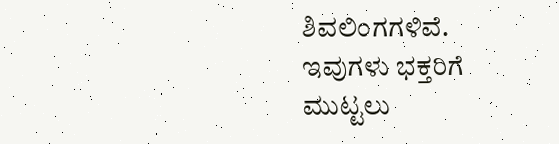ಶಿವಲಿಂಗಗಳಿವೆ. ಇವುಗಳು ಭಕ್ತರಿಗೆ ಮುಟ್ಟಲು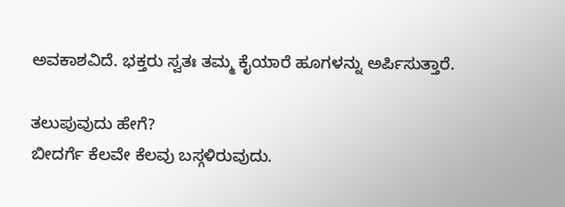ಅವಕಾಶವಿದೆ. ಭಕ್ತರು ಸ್ವತಃ ತಮ್ಮ ಕೈಯಾರೆ ಹೂಗಳನ್ನು ಅರ್ಪಿಸುತ್ತಾರೆ.

ತಲುಪುವುದು ಹೇಗೆ?
ಬೀದರ್ಗೆ ಕೆಲವೇ ಕೆಲವು ಬಸ್ಗಳಿರುವುದು.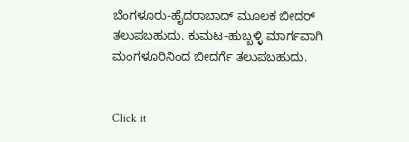ಬೆಂಗಳೂರು-ಹೈದರಾಬಾದ್ ಮೂಲಕ ಬೀದರ್ ತಲುಪಬಹುದು. ಕುಮಟ-ಹುಬ್ಬಳ್ಳಿ ಮಾರ್ಗವಾಗಿ ಮಂಗಳೂರಿನಿಂದ ಬೀದರ್ಗೆ ತಲುಪಬಹುದು.


Click it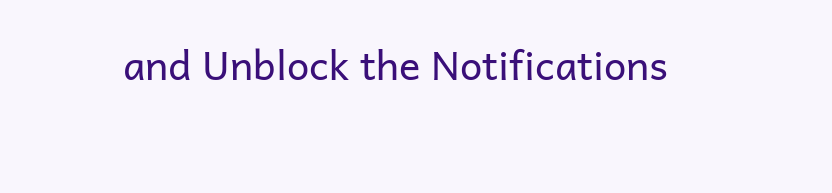and Unblock the Notifications